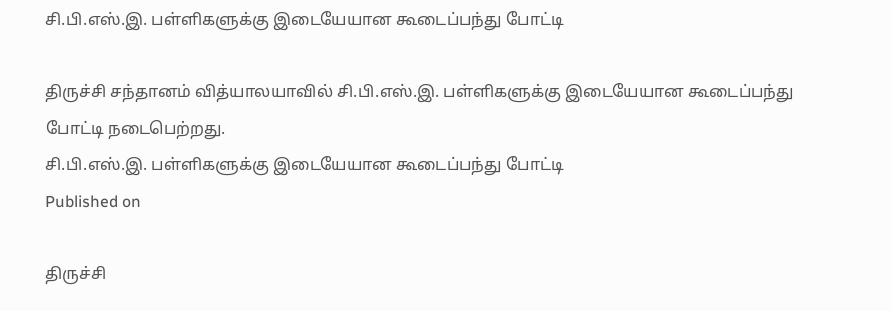சி.பி.எஸ்.இ. பள்ளிகளுக்கு இடையேயான கூடைப்பந்து போட்டி

திருச்சி சந்தானம் வித்யாலயாவில் சி.பி.எஸ்.இ. பள்ளிகளுக்கு இடையேயான கூடைப்பந்து போட்டி நடைபெற்றது.
சி.பி.எஸ்.இ. பள்ளிகளுக்கு இடையேயான கூடைப்பந்து போட்டி
Published on

திருச்சி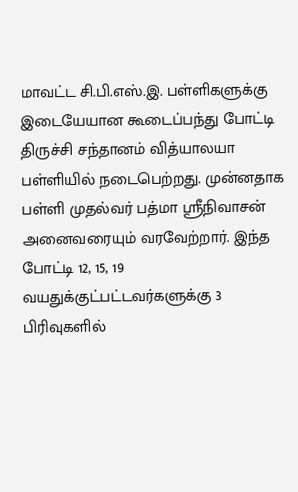மாவட்ட சி.பி.எஸ்.இ. பள்ளிகளுக்கு இடையேயான கூடைப்பந்து போட்டி திருச்சி சந்தானம் வித்யாலயா பள்ளியில் நடைபெற்றது. முன்னதாக பள்ளி முதல்வர் பத்மா ஸ்ரீநிவாசன் அனைவரையும் வரவேற்றார். இந்த போட்டி 12, 15, 19 வயதுக்குட்பட்டவர்களுக்கு 3 பிரிவுகளில்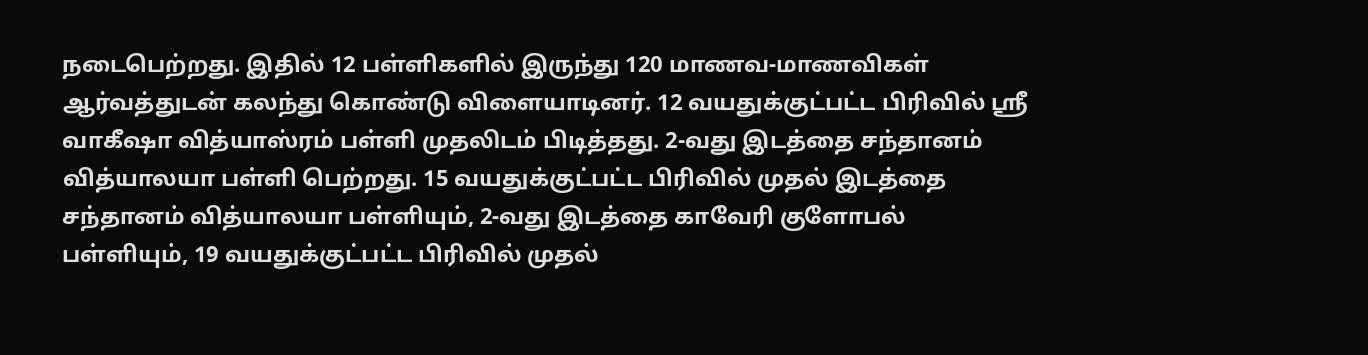நடைபெற்றது. இதில் 12 பள்ளிகளில் இருந்து 120 மாணவ-மாணவிகள் ஆர்வத்துடன் கலந்து கொண்டு விளையாடினர். 12 வயதுக்குட்பட்ட பிரிவில் ஸ்ரீ வாகீஷா வித்யாஸ்ரம் பள்ளி முதலிடம் பிடித்தது. 2-வது இடத்தை சந்தானம் வித்யாலயா பள்ளி பெற்றது. 15 வயதுக்குட்பட்ட பிரிவில் முதல் இடத்தை சந்தானம் வித்யாலயா பள்ளியும், 2-வது இடத்தை காவேரி குளோபல் பள்ளியும், 19 வயதுக்குட்பட்ட பிரிவில் முதல்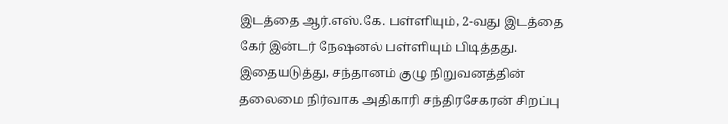இடத்தை ஆர்.எஸ்.கே. பள்ளியும், 2-வது இடத்தை கேர் இன்டர் நேஷனல் பள்ளியும் பிடித்தது. இதையடுத்து, சந்தானம் குழு நிறுவனத்தின் தலைமை நிர்வாக அதிகாரி சந்திரசேகரன் சிறப்பு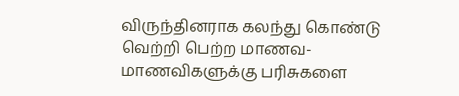விருந்தினராக கலந்து கொண்டு வெற்றி பெற்ற மாணவ-மாணவிகளுக்கு பரிசுகளை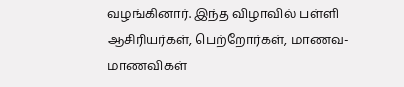வழங்கினார். இந்த விழாவில் பள்ளி ஆசிரியர்கள், பெற்றோர்கள், மாணவ-மாணவிகள்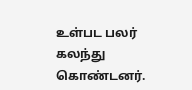உள்பட பலர் கலந்து கொண்டனர்.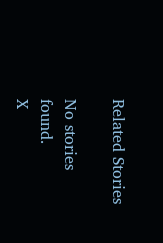Related Stories

No stories found.
X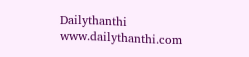Dailythanthi
www.dailythanthi.com